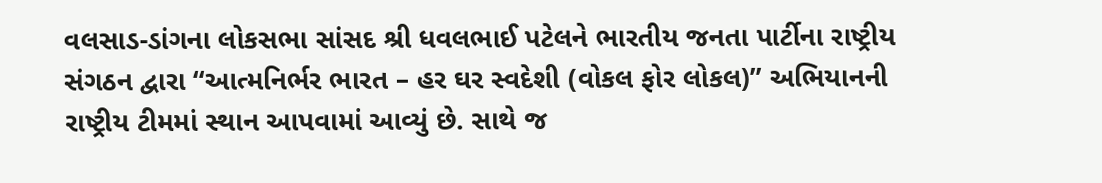વલસાડ-ડાંગના લોકસભા સાંસદ શ્રી ધવલભાઈ પટેલને ભારતીય જનતા પાર્ટીના રાષ્ટ્રીય સંગઠન દ્વારા “આત્મનિર્ભર ભારત – હર ઘર સ્વદેશી (વોકલ ફોર લોકલ)” અભિયાનની રાષ્ટ્રીય ટીમમાં સ્થાન આપવામાં આવ્યું છે. સાથે જ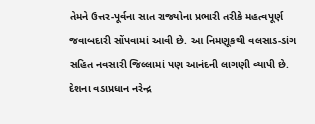તેમને ઉત્તર-પૂર્વના સાત રાજ્યોના પ્રભારી તરીકે મહત્વપૂર્ણ જવાબદારી સોંપવામાં આવી છે. આ નિમણૂકથી વલસાડ-ડાંગ સહિત નવસારી જિલ્લામાં પણ આનંદની લાગણી વ્યાપી છે.
દેશના વડાપ્રધાન નરેન્દ્ર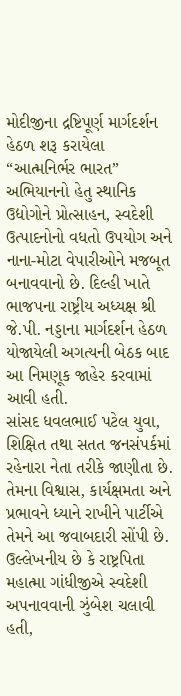મોદીજીના દ્રષ્ટિપૂર્ણ માર્ગદર્શન હેઠળ શરૂ કરાયેલા “આત્મનિર્ભર ભારત” અભિયાનનો હેતુ સ્થાનિક ઉદ્યોગોને પ્રોત્સાહન, સ્વદેશી ઉત્પાદનોનો વધતો ઉપયોગ અને નાના-મોટા વેપારીઓને મજબૂત બનાવવાનો છે. દિલ્હી ખાતે ભાજપના રાષ્ટ્રીય અધ્યક્ષ શ્રી જે.પી. નડ્ડાના માર્ગદર્શન હેઠળ યોજાયેલી અગત્યની બેઠક બાદ આ નિમણૂક જાહેર કરવામાં આવી હતી.
સાંસદ ધવલભાઈ પટેલ યુવા, શિક્ષિત તથા સતત જનસંપર્કમાં રહેનારા નેતા તરીકે જાણીતા છે. તેમના વિશ્વાસ, કાર્યક્ષમતા અને પ્રભાવને ધ્યાને રાખીને પાર્ટીએ તેમને આ જવાબદારી સોંપી છે. ઉલ્લેખનીય છે કે રાષ્ટ્રપિતા મહાત્મા ગાંધીજીએ સ્વદેશી અપનાવવાની ઝુંબેશ ચલાવી હતી,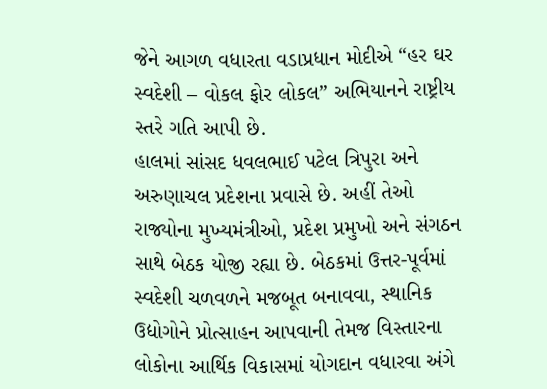જેને આગળ વધારતા વડાપ્રધાન મોદીએ “હર ઘર સ્વદેશી – વોકલ ફોર લોકલ” અભિયાનને રાષ્ટ્રીય સ્તરે ગતિ આપી છે.
હાલમાં સાંસદ ધવલભાઈ પટેલ ત્રિપુરા અને અરુણાચલ પ્રદેશના પ્રવાસે છે. અહીં તેઓ રાજ્યોના મુખ્યમંત્રીઓ, પ્રદેશ પ્રમુખો અને સંગઠન સાથે બેઠક યોજી રહ્યા છે. બેઠકમાં ઉત્તર-પૂર્વમાં સ્વદેશી ચળવળને મજબૂત બનાવવા, સ્થાનિક ઉદ્યોગોને પ્રોત્સાહન આપવાની તેમજ વિસ્તારના લોકોના આર્થિક વિકાસમાં યોગદાન વધારવા અંગે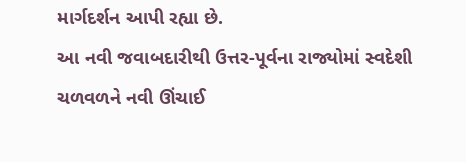માર્ગદર્શન આપી રહ્યા છે.
આ નવી જવાબદારીથી ઉત્તર-પૂર્વના રાજ્યોમાં સ્વદેશી ચળવળને નવી ઊંચાઈ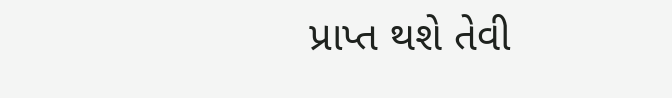પ્રાપ્ત થશે તેવી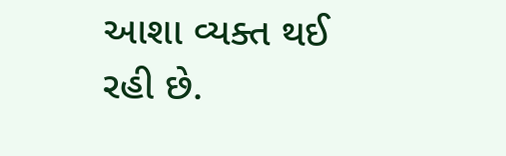આશા વ્યક્ત થઈ રહી છે.